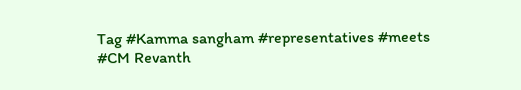Tag #Kamma sangham #representatives #meets #CM Revanth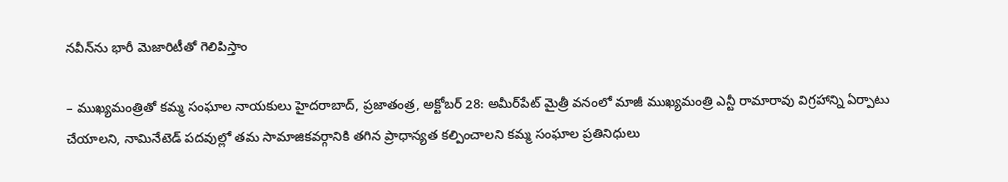నవీన్‌ను భారీ మెజారిటీతో గెలిపిస్తాం

– ముఖ్యమంత్రితో కమ్మ సంఘాల నాయకులు హైదరాబాద్‌, ప్రజాతంత్ర, అక్టోబర్‌ 28: అమీర్‌పేట్‌ మైత్రీ వనంలో మాజీ ముఖ్యమంత్రి ఎన్టీ రామారావు విగ్రహాన్ని ఏర్పాటు చేయాలని, నామినేటెడ్‌ పదవుల్లో తమ సామాజికవర్గానికి తగిన ప్రాధాన్యత కల్పించాలని కమ్మ సంఘాల ప్రతినిధులు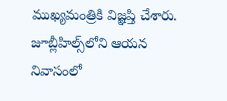ముఖ్యమంత్రికి విజ్ఞప్తి చేశారు. జూబ్లీహిల్స్‌లోని ఆయన నివాసంలో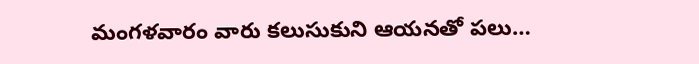మంగళవారం వారు కలుసుకుని ఆయనతో పలు…